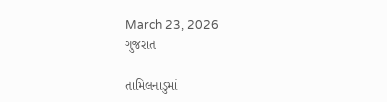March 23, 2026
ગુજરાત

તામિલનાડુમાં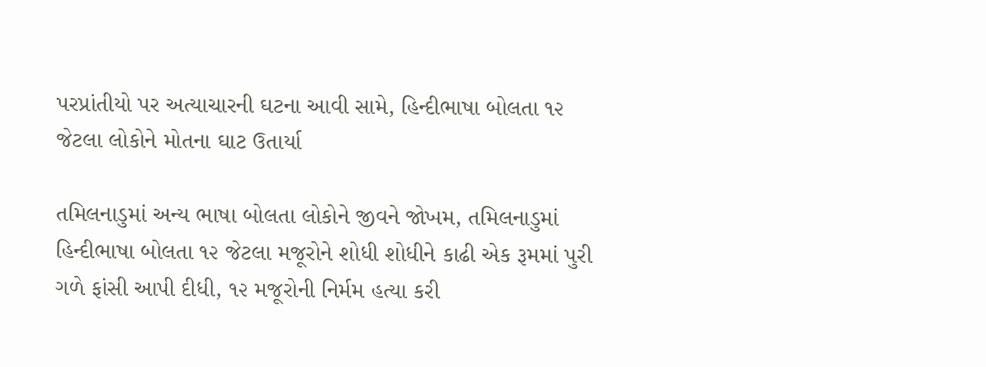પરપ્રાંતીયો પર અત્યાચારની ઘટના આવી સામે, હિન્દીભાષા બોલતા ૧૨ જેટલા લોકોને મોતના ઘાટ ઉતાર્યા

તમિલનાડુમાં અન્ય ભાષા બોલતા લોકોને જીવને જોખમ, તમિલનાડુમાં હિન્દીભાષા બોલતા ૧૨ જેટલા મજૂરોને શોધી શોધીને કાઢી એક રૂમમાં પુરી ગળે ફાંસી આપી દીધી, ૧૨ મજૂરોની નિર્મમ હત્યા કરી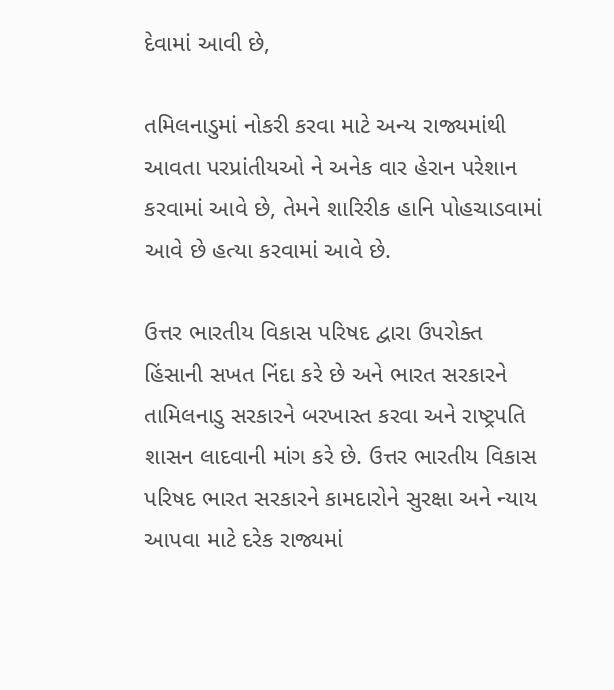દેવામાં આવી છે,

તમિલનાડુમાં નોકરી કરવા માટે અન્ય રાજ્યમાંથી  આવતા પરપ્રાંતીયઓ ને અનેક વાર હેરાન પરેશાન કરવામાં આવે છે, તેમને શારિરીક હાનિ પોહચાડવામાં આવે છે હત્યા કરવામાં આવે છે.

ઉત્તર ભારતીય વિકાસ પરિષદ દ્વારા ઉપરોક્ત હિંસાની સખત નિંદા કરે છે અને ભારત સરકારને તામિલનાડુ સરકારને બરખાસ્ત કરવા અને રાષ્ટ્રપતિ શાસન લાદવાની માંગ કરે છે. ઉત્તર ભારતીય વિકાસ પરિષદ ભારત સરકારને કામદારોને સુરક્ષા અને ન્યાય આપવા માટે દરેક રાજ્યમાં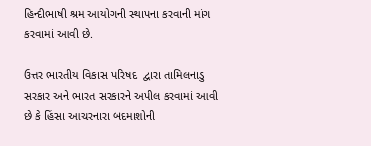હિન્દીભાષી શ્રમ આયોગની સ્થાપના કરવાની માંગ કરવામાં આવી છે.

ઉત્તર ભારતીય વિકાસ પરિષદ  દ્વારા તામિલનાડુ સરકાર અને ભારત સરકારને અપીલ કરવામાં આવી છે કે હિંસા આચરનારા બદમાશોની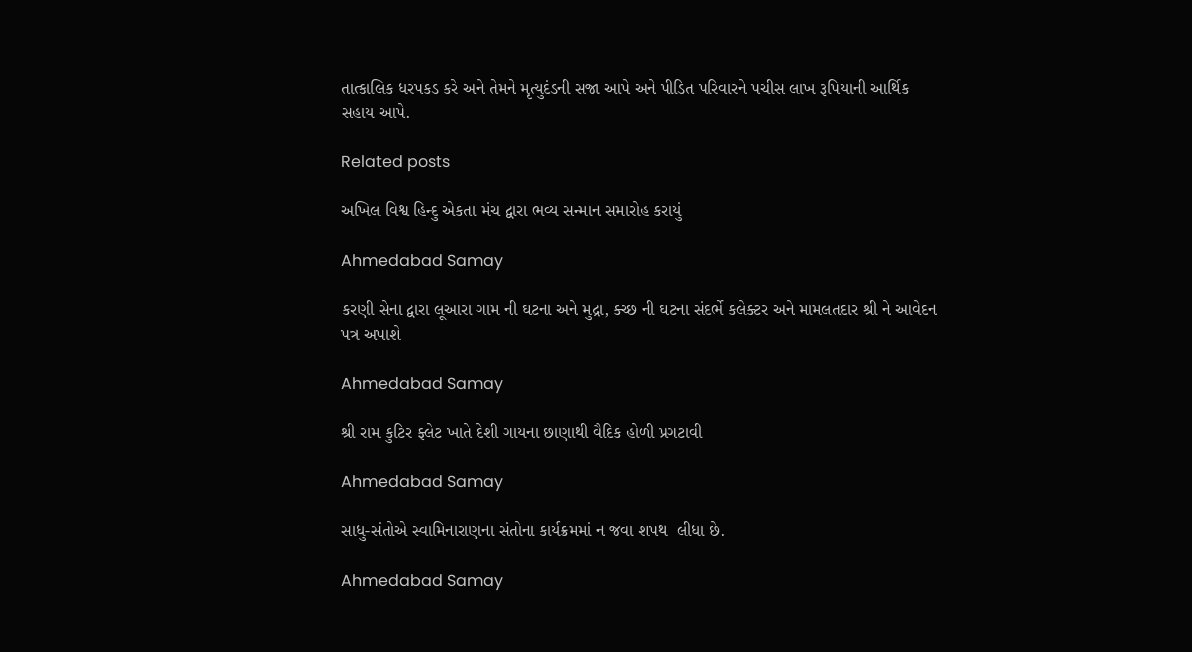તાત્કાલિક ધરપકડ કરે અને તેમને મૃત્યુદંડની સજા આપે અને પીડિત પરિવારને પચીસ લાખ રૂપિયાની આર્થિક સહાય આપે.

Related posts

અખિલ વિશ્વ હિન્દુ એકતા મંચ દ્વારા ભવ્ય સન્માન સમારોહ કરાયું

Ahmedabad Samay

કરણી સેના દ્વારા લૂઆરા ગામ ની ઘટના અને મુદ્રા, ક્ચ્છ ની ઘટના સંદર્ભે કલેક્ટર અને મામલતદાર શ્રી ને આવેદન પત્ર અપાશે

Ahmedabad Samay

શ્રી રામ કુટિર ફ્લેટ ખાતે દેશી ગાયના છાણાથી વૈદિક હોળી પ્રગટાવી

Ahmedabad Samay

સાધુ-સંતોએ સ્વામિનારાણના સંતોના કાર્યક્રમમાં ન જવા શપથ  લીધા છે.

Ahmedabad Samay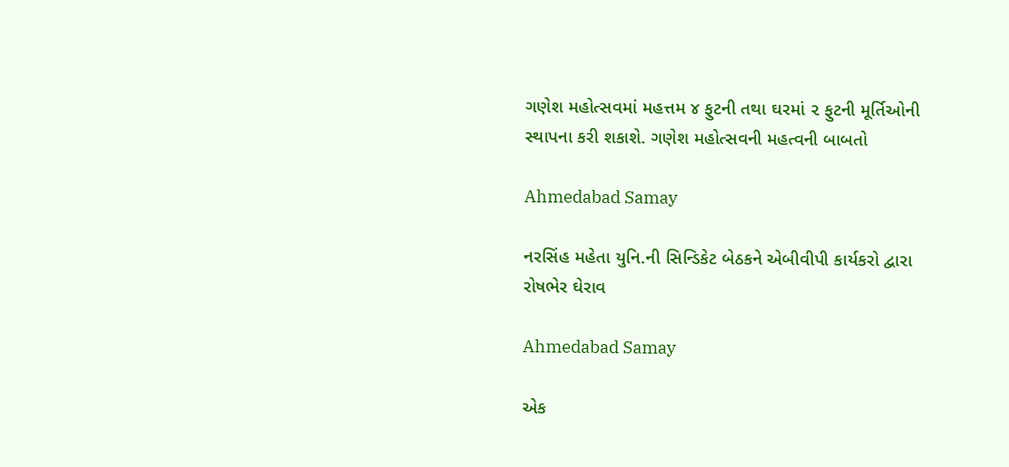ગણેશ મહોત્સવમાં મહત્તમ ૪ ફુટની તથા ઘરમાં ૨ ફુટની મૂર્તિઓની સ્થાપના કરી શકાશે. ગણેશ મહોત્સવની મહત્વની બાબતો

Ahmedabad Samay

નરસિંહ મહેતા યુનિ.ની સિન્ડિકેટ બેઠકને એબીવીપી કાર્યકરો દ્વારા રોષભેર ઘેરાવ

Ahmedabad Samay

એક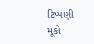ટિપ્પણી મૂકો